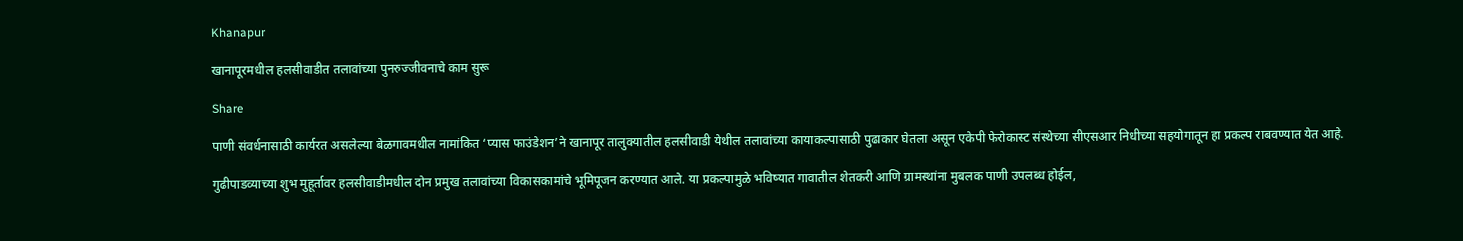Khanapur

खानापूरमधील हलसीवाडीत तलावांच्या पुनरुज्जीवनाचे काम सुरू

Share

पाणी संवर्धनासाठी कार्यरत असलेल्या बेळगावमधील नामांकित ‘प्यास फाउंडेशन’ने खानापूर तालुक्यातील हलसीवाडी येथील तलावांच्या कायाकल्पासाठी पुढाकार घेतला असून एकेपी फेरोकास्ट संस्थेच्या सीएसआर निधीच्या सहयोगातून हा प्रकल्प राबवण्यात येत आहे.

गुढीपाडव्याच्या शुभ मुहूर्तावर हलसीवाडीमधील दोन प्रमुख तलावांच्या विकासकामांचे भूमिपूजन करण्यात आले. या प्रकल्पामुळे भविष्यात गावातील शेतकरी आणि ग्रामस्थांना मुबलक पाणी उपलब्ध होईल,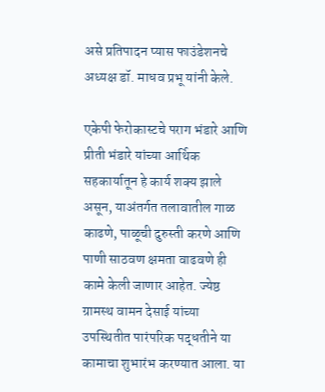असे प्रतिपादन प्यास फाउंडेशनचे अध्यक्ष डॉ. माधव प्रभू यांनी केले.

एकेपी फेरोकास्टचे पराग भंडारे आणि प्रीती भंडारे यांच्या आर्थिक सहकार्यातून हे कार्य शक्य झाले असून, याअंतर्गत तलावातील गाळ काढणे, पाळूची दुरुस्ती करणे आणि पाणी साठवण क्षमता वाढवणे ही कामे केली जाणार आहेत. ज्येष्ठ ग्रामस्थ वामन देसाई यांच्या उपस्थितीत पारंपरिक पद्धतीने या कामाचा शुभारंभ करण्यात आला. या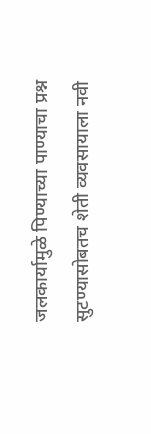जलकार्यामुळे पिण्याच्या पाण्याचा प्रश्न सुटण्यासोबतच शेती व्यवसायाला नवी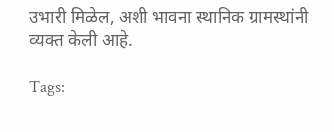उभारी मिळेल, अशी भावना स्थानिक ग्रामस्थांनी व्यक्त केली आहे.

Tags: